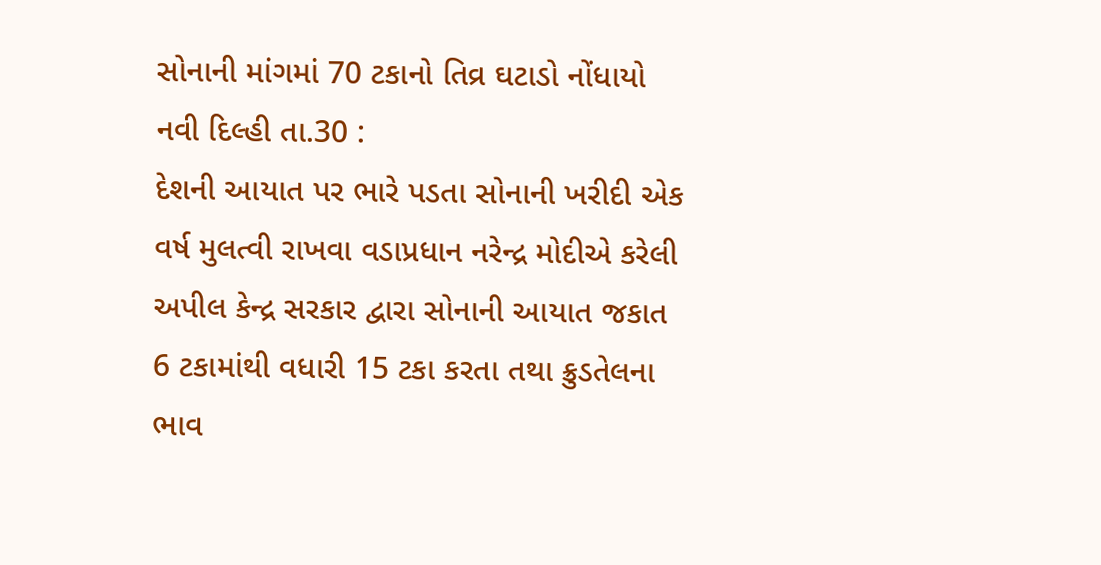સોનાની માંગમાં 70 ટકાનો તિવ્ર ઘટાડો નોંધાયો
નવી દિલ્હી તા.30 :
દેશની આયાત પર ભારે પડતા સોનાની ખરીદી એક વર્ષ મુલત્વી રાખવા વડાપ્રધાન નરેન્દ્ર મોદીએ કરેલી અપીલ કેન્દ્ર સરકાર દ્વારા સોનાની આયાત જકાત 6 ટકામાંથી વધારી 15 ટકા કરતા તથા ક્રુડતેલના ભાવ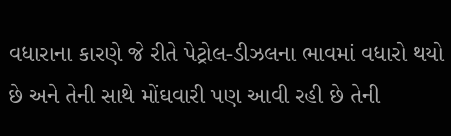વધારાના કારણે જે રીતે પેટ્રોલ-ડીઝલના ભાવમાં વધારો થયો છે અને તેની સાથે મોંઘવારી પણ આવી રહી છે તેની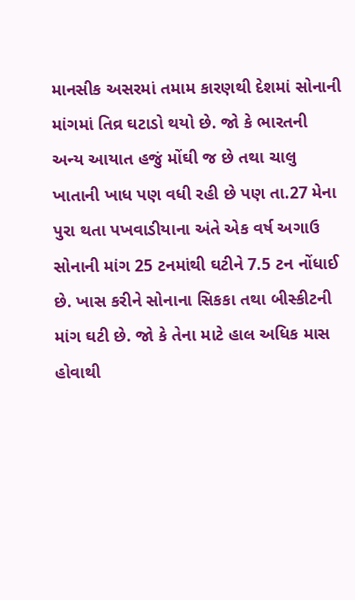માનસીક અસરમાં તમામ કારણથી દેશમાં સોનાની માંગમાં તિવ્ર ઘટાડો થયો છે. જો કે ભારતની અન્ય આયાત હજું મોંઘી જ છે તથા ચાલુ ખાતાની ખાધ પણ વધી રહી છે પણ તા.27 મેના પુરા થતા પખવાડીયાના અંતે એક વર્ષ અગાઉ સોનાની માંગ 25 ટનમાંથી ઘટીને 7.5 ટન નોંધાઈ છે. ખાસ કરીને સોનાના સિકકા તથા બીસ્કીટની માંગ ઘટી છે. જો કે તેના માટે હાલ અધિક માસ હોવાથી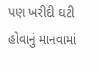પણ ખરીદી ઘટી હોવાનું માનવામાં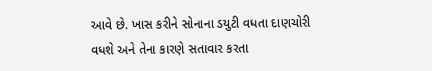આવે છે. ખાસ કરીને સોનાના ડયુટી વધતા દાણચોરી વધશે અને તેના કારણે સતાવાર કરતા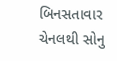બિનસતાવાર ચેનલથી સોનુ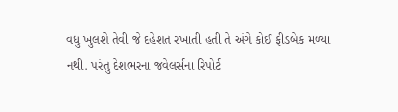વધુ ખુલશે તેવી જે દહેશત રખાતી હતી તે અંગે કોઈ ફીડબેક મળ્યા નથી. પરંતુ દેશભરના જવેલર્સના રિપોર્ટ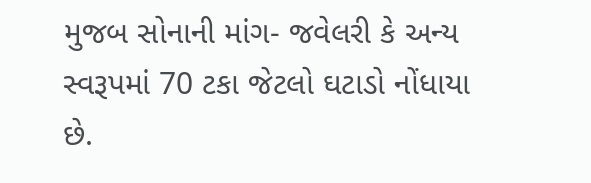મુજબ સોનાની માંગ- જવેલરી કે અન્ય સ્વરૂપમાં 70 ટકા જેટલો ઘટાડો નોંધાયા છે.